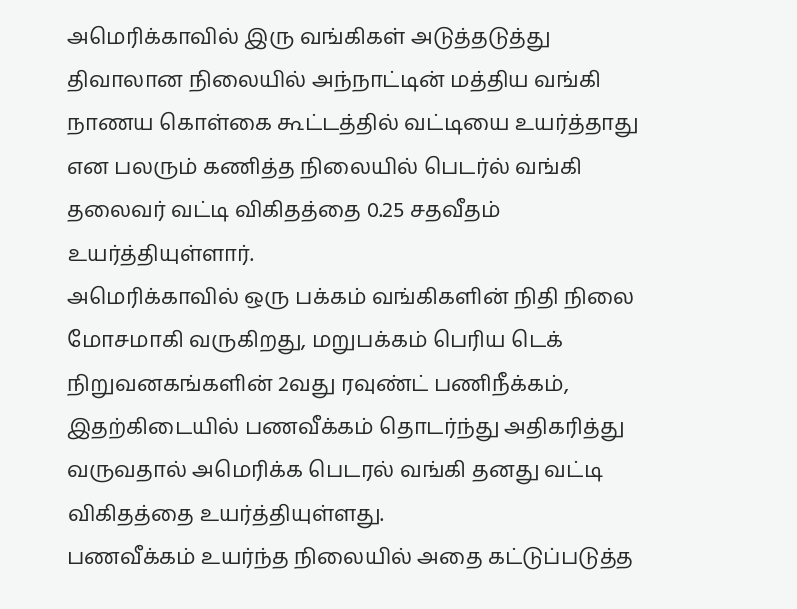அமெரிக்காவில் இரு வங்கிகள் அடுத்தடுத்து திவாலான நிலையில் அந்நாட்டின் மத்திய வங்கி நாணய கொள்கை கூட்டத்தில் வட்டியை உயர்த்தாது என பலரும் கணித்த நிலையில் பெடர்ல் வங்கி தலைவர் வட்டி விகிதத்தை 0.25 சதவீதம் உயர்த்தியுள்ளார்.
அமெரிக்காவில் ஒரு பக்கம் வங்கிகளின் நிதி நிலை மோசமாகி வருகிறது, மறுபக்கம் பெரிய டெக் நிறுவனகங்களின் 2வது ரவுண்ட் பணிநீக்கம், இதற்கிடையில் பணவீக்கம் தொடர்ந்து அதிகரித்து வருவதால் அமெரிக்க பெடரல் வங்கி தனது வட்டி விகிதத்தை உயர்த்தியுள்ளது.
பணவீக்கம் உயர்ந்த நிலையில் அதை கட்டுப்படுத்த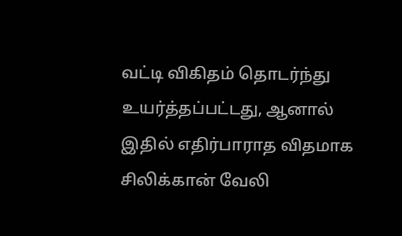வட்டி விகிதம் தொடர்ந்து உயர்த்தப்பட்டது, ஆனால் இதில் எதிர்பாராத விதமாக சிலிக்கான் வேலி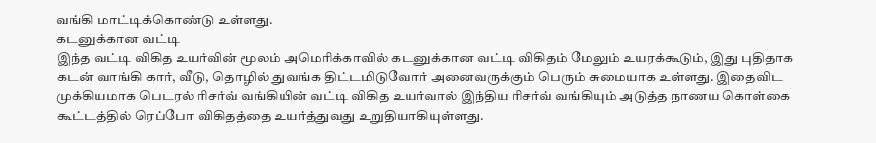வங்கி மாட்டிக்கொண்டு உள்ளது.
கடனுக்கான வட்டி
இந்த வட்டி விகித உயர்வின் மூலம் அமெரிக்காவில் கடனுக்கான வட்டி விகிதம் மேலும் உயரக்கூடும், இது புதிதாக கடன் வாங்கி கார், வீடு, தொழில் துவங்க திட்டமிடுவோர் அனைவருக்கும் பெரும் சுமையாக உள்ளது. இதைவிட முக்கியமாக பெடரல் ரிசர்வ் வங்கியின் வட்டி விகித உயர்வால் இந்திய ரிசர்வ் வங்கியும் அடுத்த நாணய கொள்கை கூட்டத்தில் ரெப்போ விகிதத்தை உயர்த்துவது உறுதியாகியுள்ளது.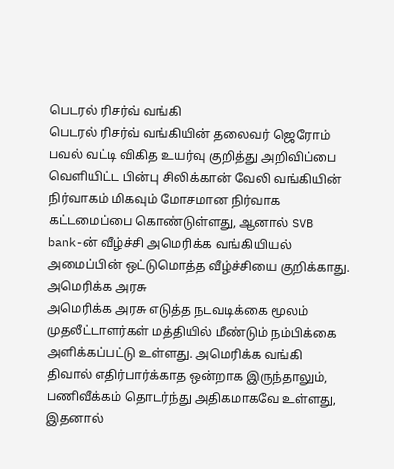பெடரல் ரிசர்வ் வங்கி
பெடரல் ரிசர்வ் வங்கியின் தலைவர் ஜெரோம் பவல் வட்டி விகித உயர்வு குறித்து அறிவிப்பை வெளியிட்ட பின்பு சிலிக்கான் வேலி வங்கியின் நிர்வாகம் மிகவும் மோசமான நிர்வாக கட்டமைப்பை கொண்டுள்ளது, ஆனால் SVB bank-ன் வீழ்ச்சி அமெரிக்க வங்கியியல் அமைப்பின் ஒட்டுமொத்த வீழ்ச்சியை குறிக்காது.
அமெரிக்க அரசு
அமெரிக்க அரசு எடுத்த நடவடிக்கை மூலம் முதலீட்டாளர்கள் மத்தியில் மீண்டும் நம்பிக்கை அளிக்கப்பட்டு உள்ளது. அமெரிக்க வங்கி திவால் எதிர்பார்க்காத ஒன்றாக இருந்தாலும், பணிவீக்கம் தொடர்ந்து அதிகமாகவே உள்ளது, இதனால்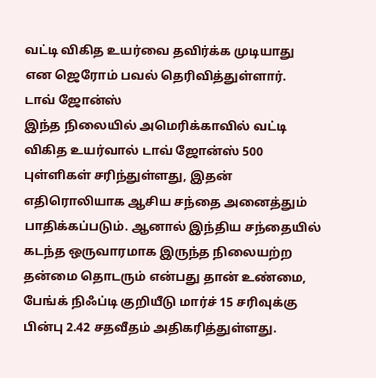வட்டி விகித உயர்வை தவிர்க்க முடியாது என ஜெரோம் பவல் தெரிவித்துள்ளார்.
டாவ் ஜோன்ஸ்
இந்த நிலையில் அமெரிக்காவில் வட்டி விகித உயர்வால் டாவ் ஜோன்ஸ் 500 புள்ளிகள் சரிந்துள்ளது, இதன் எதிரொலியாக ஆசிய சந்தை அனைத்தும் பாதிக்கப்படும். ஆனால் இந்திய சந்தையில் கடந்த ஒருவாரமாக இருந்த நிலையற்ற தன்மை தொடரும் என்பது தான் உண்மை, பேங்க் நிஃப்டி குறியீடு மார்ச் 15 சரிவுக்கு பின்பு 2.42 சதவீதம் அதிகரித்துள்ளது.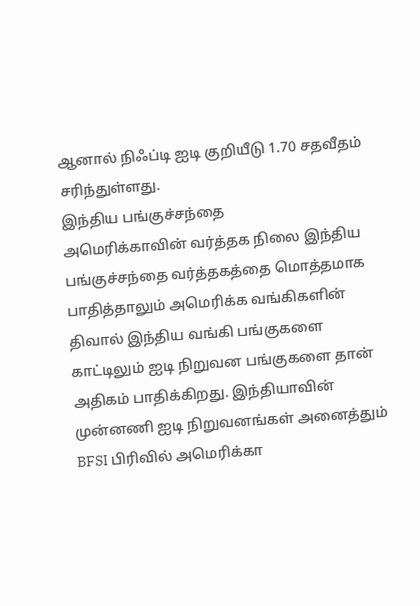ஆனால் நிஃப்டி ஐடி குறியீடு 1.70 சதவீதம் சரிந்துள்ளது.
இந்திய பங்குச்சந்தை
அமெரிக்காவின் வர்த்தக நிலை இந்திய பங்குச்சந்தை வர்த்தகத்தை மொத்தமாக பாதித்தாலும் அமெரிக்க வங்கிகளின் திவால் இந்திய வங்கி பங்குகளை காட்டிலும் ஐடி நிறுவன பங்குகளை தான் அதிகம் பாதிக்கிறது. இந்தியாவின் முன்னணி ஐடி நிறுவனங்கள் அனைத்தும் BFSI பிரிவில் அமெரிக்கா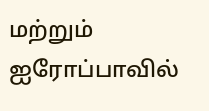மற்றும் ஐரோப்பாவில்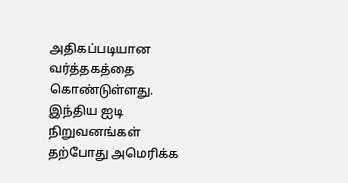அதிகப்படியான வர்த்தகத்தை கொண்டுள்ளது.
இந்திய ஐடி நிறுவனங்கள்
தற்போது அமெரிக்க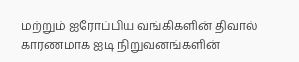மற்றும் ஐரோப்பிய வங்கிகளின் திவால் காரணமாக ஐடி நிறுவனங்களின்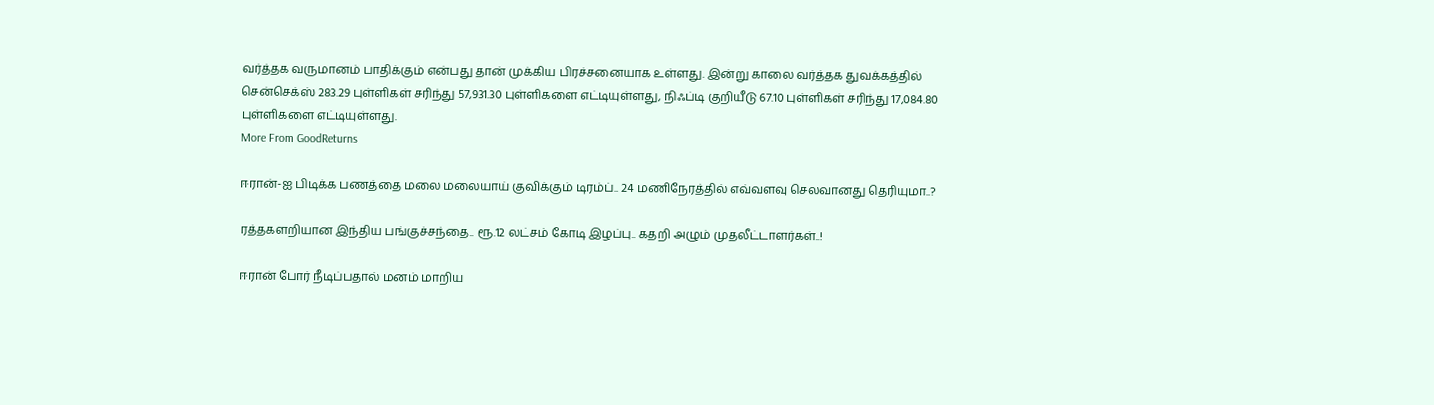வர்த்தக வருமானம் பாதிக்கும் என்பது தான் முக்கிய பிரச்சனையாக உள்ளது. இன்று காலை வர்த்தக துவக்கத்தில் சென்செக்ஸ் 283.29 புள்ளிகள் சரிந்து 57,931.30 புள்ளிகளை எட்டியுள்ளது, நிஃப்டி குறியீடு 67.10 புள்ளிகள் சரிந்து 17,084.80 புள்ளிகளை எட்டியுள்ளது.
More From GoodReturns

ஈரான்-ஐ பிடிக்க பணத்தை மலை மலையாய் குவிக்கும் டிரம்ப்.. 24 மணிநேரத்தில் எவ்வளவு செலவானது தெரியுமா..?

ரத்தகளறியான இந்திய பங்குச்சந்தை.. ரூ.12 லட்சம் கோடி இழப்பு.. கதறி அழும் முதலீட்டாளர்கள்..!

ஈரான் போர் நீடிப்பதால் மனம் மாறிய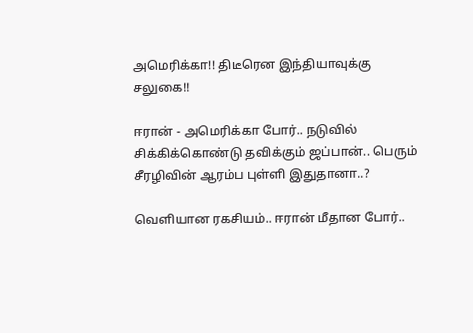அமெரிக்கா!! திடீரென இந்தியாவுக்கு சலுகை!!

ஈரான் - அமெரிக்கா போர்.. நடுவில் சிக்கிக்கொண்டு தவிக்கும் ஜப்பான்.. பெரும் சீரழிவின் ஆரம்ப புள்ளி இதுதானா..?

வெளியான ரகசியம்.. ஈரான் மீதான போர்..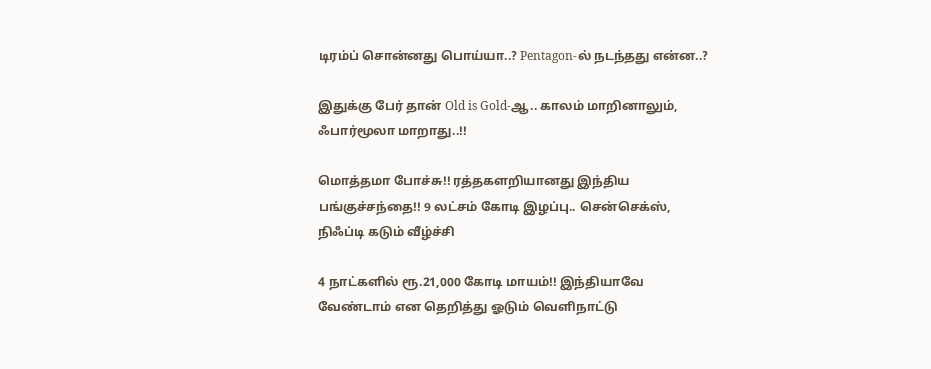டிரம்ப் சொன்னது பொய்யா..? Pentagon-ல் நடந்தது என்ன..?

இதுக்கு பேர் தான் Old is Gold-ஆ.. காலம் மாறினாலும், ஃபார்மூலா மாறாது..!!

மொத்தமா போச்சு!! ரத்தகளறியானது இந்திய பங்குச்சந்தை!! 9 லட்சம் கோடி இழப்பு.. சென்செக்ஸ், நிஃப்டி கடும் வீழ்ச்சி

4 நாட்களில் ரூ.21,000 கோடி மாயம்!! இந்தியாவே வேண்டாம் என தெறித்து ஓடும் வெளிநாட்டு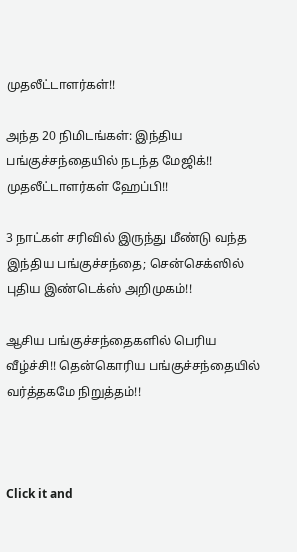முதலீட்டாளர்கள்!!

அந்த 20 நிமிடங்கள்: இந்திய பங்குச்சந்தையில் நடந்த மேஜிக்!! முதலீட்டாளர்கள் ஹேப்பி!!

3 நாட்கள் சரிவில் இருந்து மீண்டு வந்த இந்திய பங்குச்சந்தை; சென்செக்ஸில் புதிய இண்டெக்ஸ் அறிமுகம்!!

ஆசிய பங்குச்சந்தைகளில் பெரிய வீழ்ச்சி!! தென்கொரிய பங்குச்சந்தையில் வர்த்தகமே நிறுத்தம்!!



Click it and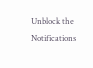Unblock the Notifications